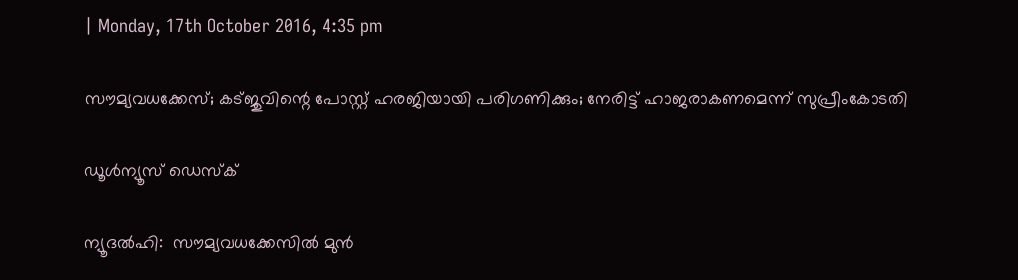| Monday, 17th October 2016, 4:35 pm

സൗമ്യവധക്കേസ്; കട്ജുവിന്റെ പോസ്റ്റ് ഹരജിയായി പരിഗണിക്കും; നേരിട്ട് ഹാജരാകണമെന്ന് സുപ്രീംകോടതി

ഡൂള്‍ന്യൂസ് ഡെസ്‌ക്

ന്യൂദല്‍ഹി:  സൗമ്യവധക്കേസില്‍ മുന്‍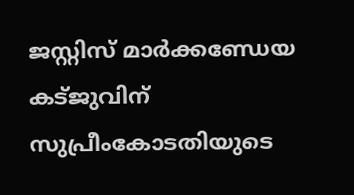ജസ്റ്റിസ് മാര്‍ക്കണ്ഡേയ കട്ജുവിന് സുപ്രീംകോടതിയുടെ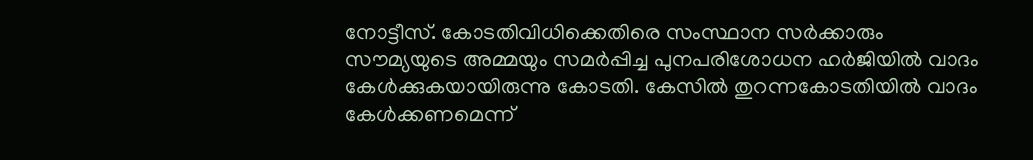നോട്ടീസ്. കോടതിവിധിക്കെതിരെ സംസ്ഥാന സര്‍ക്കാരും സൗമ്യയുടെ അമ്മയും സമര്‍പ്പിച്ച പുനപരിശോധന ഹര്‍ജിയില്‍ വാദം കേള്‍ക്കുകയായിരുന്നു കോടതി. കേസില്‍ തുറന്നകോടതിയില്‍ വാദം കേള്‍ക്കണമെന്ന്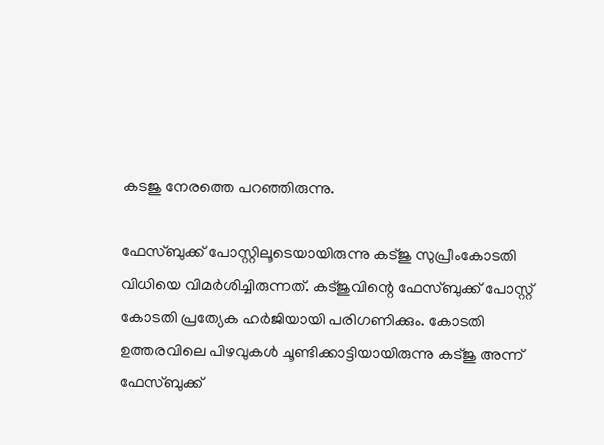കടജു നേരത്തെ പറഞ്ഞിരുന്നു.

ഫേസ്ബുക്ക് പോസ്റ്റിലൂടെയായിരുന്നു കട്ജു സുപ്രീംകോടതി വിധിയെ വിമര്‍ശിച്ചിരുന്നത്. കട്ജുവിന്റെ ഫേസ്ബുക്ക് പോസ്റ്റ് കോടതി പ്രത്യേക ഹര്‍ജിയായി പരിഗണിക്കും. കോടതി ഉത്തരവിലെ പിഴവുകള്‍ ചൂണ്ടിക്കാട്ടിയായിരുന്നു കട്ജു അന്ന് ഫേസ്ബുക്ക്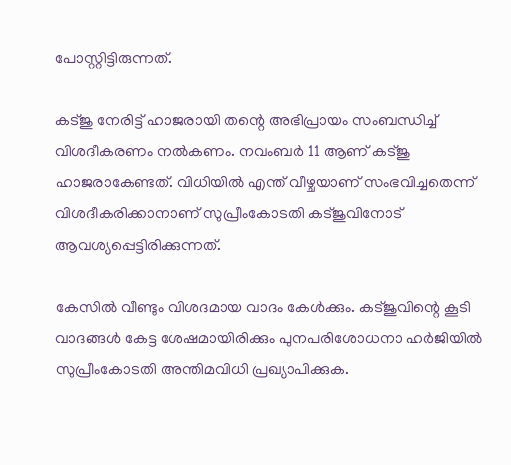പോസ്റ്റിട്ടിരുന്നത്.

കട്ജു നേരിട്ട് ഹാജരായി തന്റെ അഭിപ്രായം സംബന്ധിച്ച് വിശദീകരണം നല്‍കണം. നവംബര്‍ 11 ആണ് കട്ജു ഹാജരാകേണ്ടത്. വിധിയില്‍ എന്ത് വീഴ്ചയാണ് സംഭവിച്ചതെന്ന് വിശദീകരിക്കാനാണ് സുപ്രീംകോടതി കട്ജുവിനോട് ആവശ്യപ്പെട്ടിരിക്കുന്നത്.

കേസില്‍ വീണ്ടും വിശദമായ വാദം കേള്‍ക്കും. കട്ജുവിന്റെ കൂടി വാദങ്ങള്‍ കേട്ട ശേഷമായിരിക്കും പുനപരിശോധനാ ഹര്‍ജിയില്‍ സുപ്രീംകോടതി അന്തിമവിധി പ്രഖ്യാപിക്കുക.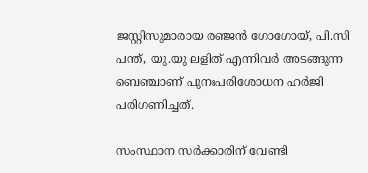ജസ്റ്റിസുമാരായ രഞ്ജന്‍ ഗോഗോയ്, പി.സി പന്ത്, യു.യു ലളിത് എന്നിവര്‍ അടങ്ങുന്ന ബെഞ്ചാണ് പുനഃപരിശോധന ഹര്‍ജി പരിഗണിച്ചത്.

സംസ്ഥാന സര്‍ക്കാരിന് വേണ്ടി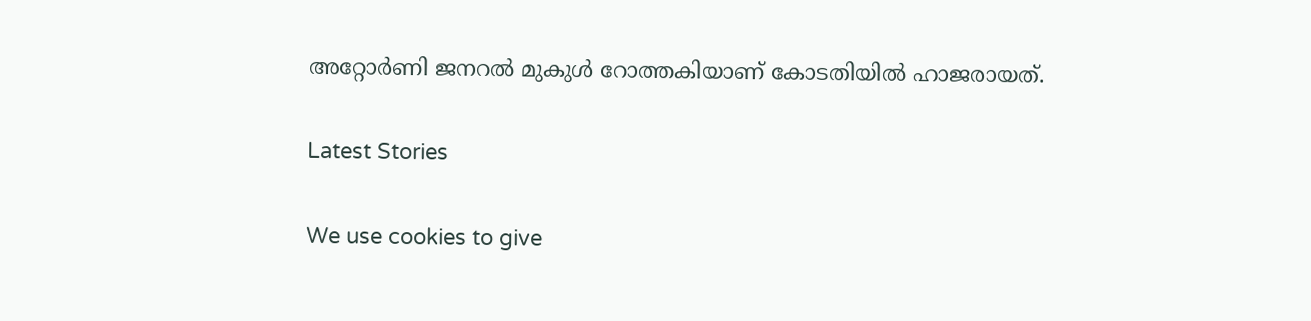അറ്റോര്‍ണി ജനറല്‍ മുകുള്‍ റോത്തകിയാണ് കോടതിയില്‍ ഹാജരായത്.

Latest Stories

We use cookies to give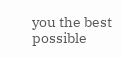you the best possible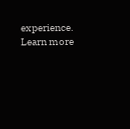experience. Learn more